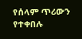የሰላም ጥሪውን የተቀበሉ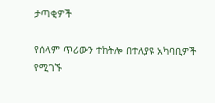ታጣቂዎች

የሰላም ጥሪውን ተከትሎ በተለያዩ አካባቢዎች የሚገኙ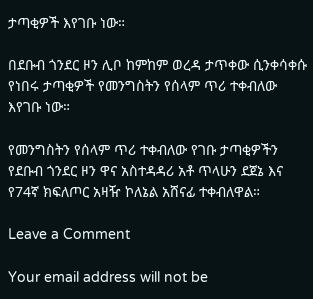ታጣቂዎች እየገቡ ነው።

በደቡብ ጎንደር ዞን ሊቦ ከምከም ወረዳ ታጥቀው ሲንቀሳቀሱ የነበሩ ታጣቂዎች የመንግስትን የሰላም ጥሪ ተቀብለው እየገቡ ነው።

የመንግስትን የሰላም ጥሪ ተቀብለው የገቡ ታጣቂዎችን የደቡብ ጎንደር ዞን ዋና አስተዳዳሪ አቶ ጥላሁን ደጀኔ እና የ74ኛ ክፍለጦር አዛዥ ኮለኔል አሸናፊ ተቀብለዋል።

Leave a Comment

Your email address will not be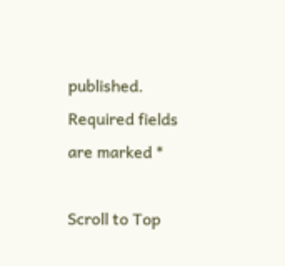published. Required fields are marked *

Scroll to Top